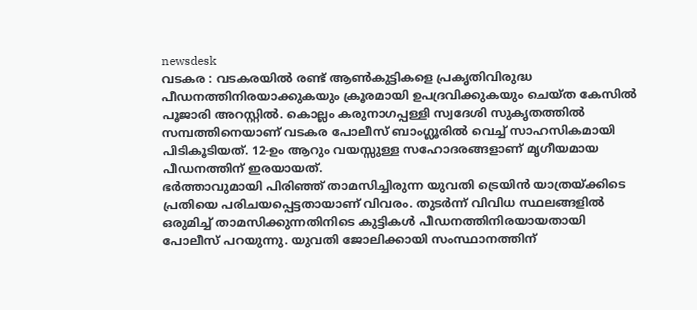newsdesk
വടകര : വടകരയിൽ രണ്ട് ആൺകുട്ടികളെ പ്രകൃതിവിരുദ്ധ പീഡനത്തിനിരയാക്കുകയും ക്രൂരമായി ഉപദ്രവിക്കുകയും ചെയ്ത കേസിൽ പൂജാരി അറസ്റ്റിൽ. കൊല്ലം കരുനാഗപ്പള്ളി സ്വദേശി സുകൃതത്തിൽ സമ്പത്തിനെയാണ് വടകര പോലീസ് ബാംഗ്ലൂരിൽ വെച്ച് സാഹസികമായി പിടികൂടിയത്. 12-ഉം ആറും വയസ്സുള്ള സഹോദരങ്ങളാണ് മൃഗീയമായ പീഡനത്തിന് ഇരയായത്.
ഭർത്താവുമായി പിരിഞ്ഞ് താമസിച്ചിരുന്ന യുവതി ട്രെയിൻ യാത്രയ്ക്കിടെ പ്രതിയെ പരിചയപ്പെട്ടതായാണ് വിവരം. തുടർന്ന് വിവിധ സ്ഥലങ്ങളിൽ ഒരുമിച്ച് താമസിക്കുന്നതിനിടെ കുട്ടികൾ പീഡനത്തിനിരയായതായി പോലീസ് പറയുന്നു. യുവതി ജോലിക്കായി സംസ്ഥാനത്തിന്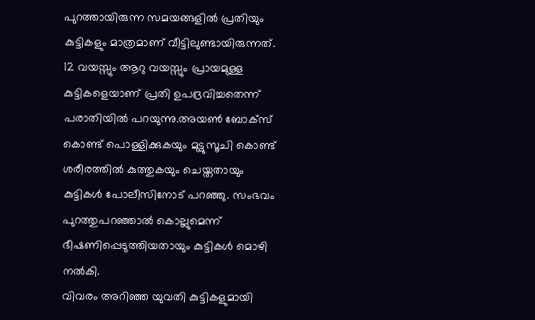പുറത്തായിരുന്ന സമയങ്ങളിൽ പ്രതിയും കുട്ടികളും മാത്രമാണ് വീട്ടിലുണ്ടായിരുന്നത്.
12 വയസ്സും ആറു വയസ്സും പ്രായമുള്ള കുട്ടികളെയാണ് പ്രതി ഉപദ്രവിച്ചതെന്ന് പരാതിയിൽ പറയുന്നു.അയൺ ബോക്സ് കൊണ്ട് പൊള്ളിക്കുകയും മുട്ടുസൂചി കൊണ്ട് ശരീരത്തിൽ കുത്തുകയും ചെയ്തതായും കുട്ടികൾ പോലീസിനോട് പറഞ്ഞു. സംഭവം പുറത്തുപറഞ്ഞാൽ കൊല്ലുമെന്ന് ഭീഷണിപ്പെടുത്തിയതായും കുട്ടികൾ മൊഴി നൽകി.
വിവരം അറിഞ്ഞ യുവതി കുട്ടികളുമായി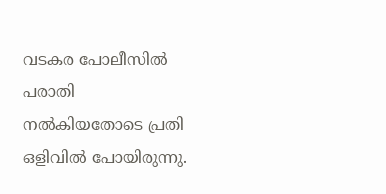വടകര പോലീസിൽ പരാതി നൽകിയതോടെ പ്രതി ഒളിവിൽ പോയിരുന്നു.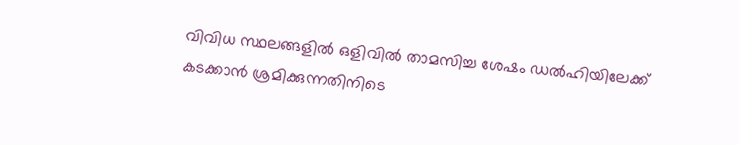വിവിധ സ്ഥലങ്ങളിൽ ഒളിവിൽ താമസിച്ച ശേഷം ഡൽഹിയിലേക്ക് കടക്കാൻ ശ്രമിക്കുന്നതിനിടെ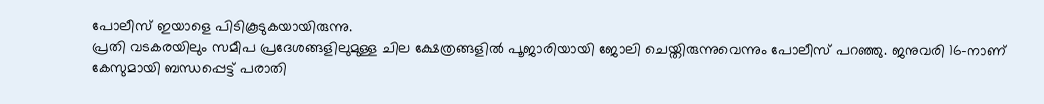പോലീസ് ഇയാളെ പിടികൂടുകയായിരുന്നു.
പ്രതി വടകരയിലും സമീപ പ്രദേശങ്ങളിലുമുള്ള ചില ക്ഷേത്രങ്ങളിൽ പൂജാരിയായി ജോലി ചെയ്തിരുന്നുവെന്നും പോലീസ് പറഞ്ഞു. ജനുവരി 16-നാണ് കേസുമായി ബന്ധപ്പെട്ട് പരാതി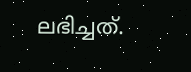ലഭിച്ചത്.